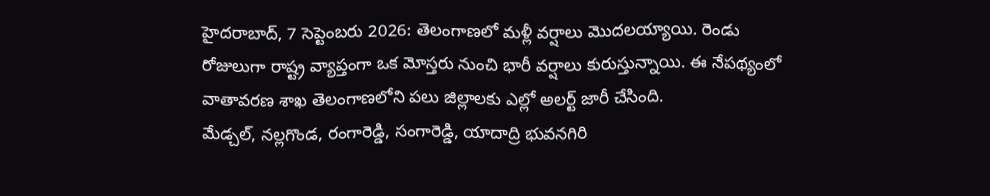హైదరాబాద్, 7 సెప్టెంబరు 2026: తెలంగాణలో మళ్లీ వర్షాలు మొదలయ్యాయి. రెండు రోజులుగా రాష్ట్ర వ్యాప్తంగా ఒక మోస్తరు నుంచి భారీ వర్షాలు కురుస్తున్నాయి. ఈ నేపథ్యంలో వాతావరణ శాఖ తెలంగాణలోని పలు జిల్లాలకు ఎల్లో అలర్ట్ జారీ చేసింది.
మేడ్చల్, నల్లగొండ, రంగారెడ్డి, సంగారెడ్డి, యాదాద్రి భువనగిరి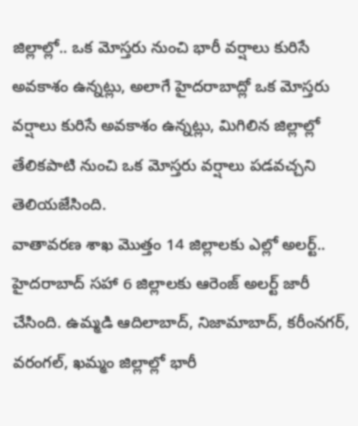జిల్లాల్లో.. ఒక మోస్తరు నుంచి భారీ వర్షాలు కురిసే అవకాశం ఉన్నట్లు, అలాగే హైదరాబాద్లో ఒక మోస్తరు వర్షాలు కురిసే అవకాశం ఉన్నట్లు, మిగిలిన జిల్లాల్లో తేలికపాటి నుంచి ఒక మోస్తరు వర్షాలు పడవచ్చని తెలియజేసింది.
వాతావరణ శాఖ మొత్తం 14 జిల్లాలకు ఎల్లో అలర్ట్.. హైదరాబాద్ సహా 6 జిల్లాలకు ఆరెంజ్ అలర్ట్ జారీ చేసింది. ఉమ్మడి ఆదిలాబాద్, నిజామాబాద్, కరీంనగర్, వరంగల్, ఖమ్మం జిల్లాల్లో భారీ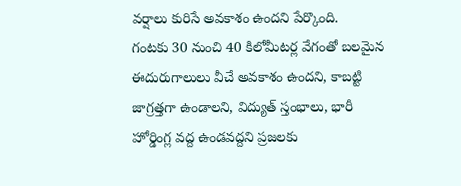వర్షాలు కురిసే అవకాశం ఉందని పేర్కొంది.
గంటకు 30 నుంచి 40 కిలోమీటర్ల వేగంతో బలమైన ఈదురుగాలులు వీచే అవకాశం ఉందని, కాబట్టి జాగ్రత్తగా ఉండాలని, విద్యుత్ స్తంభాలు, భారీ హోర్డింగ్ల వద్ద ఉండవద్దని ప్రజలకు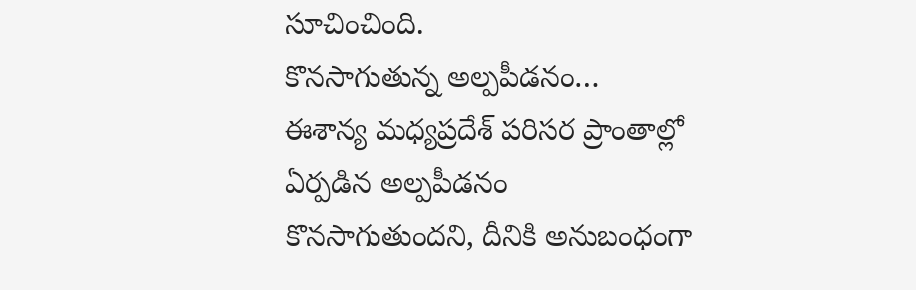సూచించింది.
కొనసాగుతున్న అల్పపీడనం…
ఈశాన్య మధ్యప్రదేశ్ పరిసర ప్రాంతాల్లో ఏర్పడిన అల్పపీడనం కొనసాగుతుందని, దీనికి అనుబంధంగా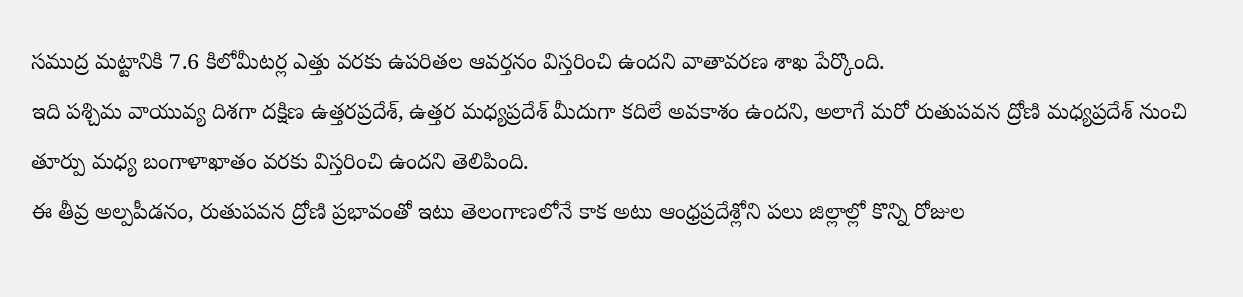సముద్ర మట్టానికి 7.6 కిలోమీటర్ల ఎత్తు వరకు ఉపరితల ఆవర్తనం విస్తరించి ఉందని వాతావరణ శాఖ పేర్కొంది.
ఇది పశ్చిమ వాయువ్య దిశగా దక్షిణ ఉత్తరప్రదేశ్, ఉత్తర మధ్యప్రదేశ్ మీదుగా కదిలే అవకాశం ఉందని, అలాగే మరో రుతుపవన ద్రోణి మధ్యప్రదేశ్ నుంచి తూర్పు మధ్య బంగాళాఖాతం వరకు విస్తరించి ఉందని తెలిపింది.
ఈ తీవ్ర అల్పపీడనం, రుతుపవన ద్రోణి ప్రభావంతో ఇటు తెలంగాణలోనే కాక అటు ఆంధ్రప్రదేశ్లోని పలు జిల్లాల్లో కొన్ని రోజుల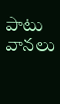పాటు వానలు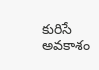కురిసే అవకాశం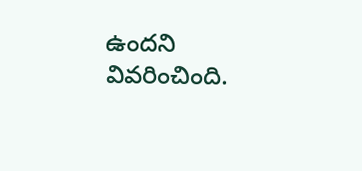ఉందని వివరించింది.